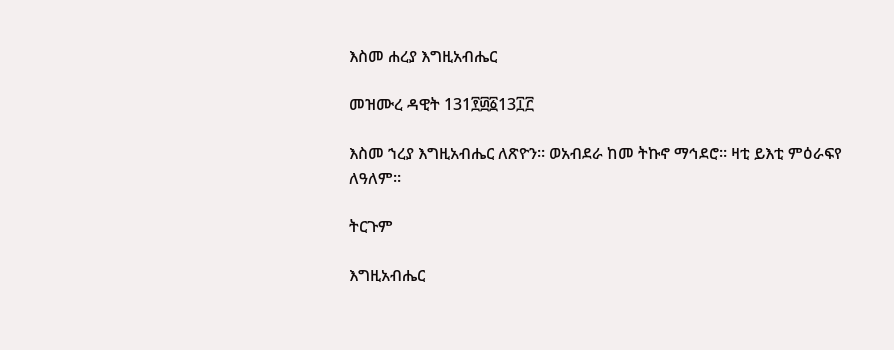እስመ ሐረያ እግዚአብሔር

መዝሙረ ዳዊት 131፻፴፩13፲፫

እስመ ኀረያ እግዚአብሔር ለጽዮን። ወአብደራ ከመ ትኩኖ ማኅደሮ። ዛቲ ይእቲ ምዕራፍየ ለዓለም።

ትርጉም

እግዚአብሔር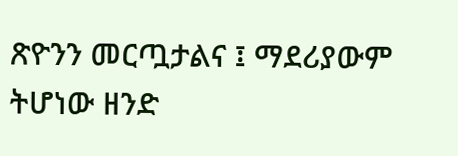ጽዮንን መርጧታልና ፤ ማደሪያውም ትሆነው ዘንድ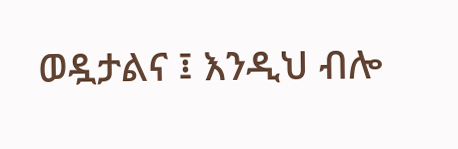ወዷታልና ፤ እንዲህ ብሎ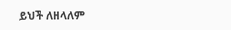ይህች ለዘላለም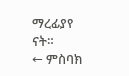ማረፊያየ ናት።
← ምስባክ